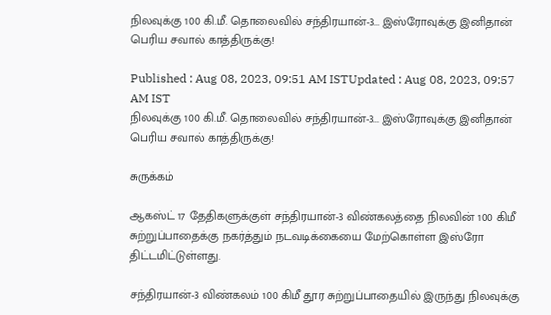நிலவுக்கு 100 கி.மீ. தொலைவில் சந்திரயான்-3... இஸ்ரோவுக்கு இனிதான் பெரிய சவால் காத்திருக்கு!

Published : Aug 08, 2023, 09:51 AM ISTUpdated : Aug 08, 2023, 09:57 AM IST
நிலவுக்கு 100 கி.மீ. தொலைவில் சந்திரயான்-3... இஸ்ரோவுக்கு இனிதான் பெரிய சவால் காத்திருக்கு!

சுருக்கம்

ஆகஸ்ட் 17 தேதிகளுக்குள் சந்திரயான்-3 விண்கலத்தை நிலவின் 100 கிமீ சுற்றுப்பாதைக்கு நகர்த்தும் நடவடிக்கையை மேற்கொள்ள இஸ்ரோ திட்டமிட்டுள்ளது.

சந்திரயான்-3 விண்கலம் 100 கிமீ தூர சுற்றுப்பாதையில் இருந்து நிலவுக்கு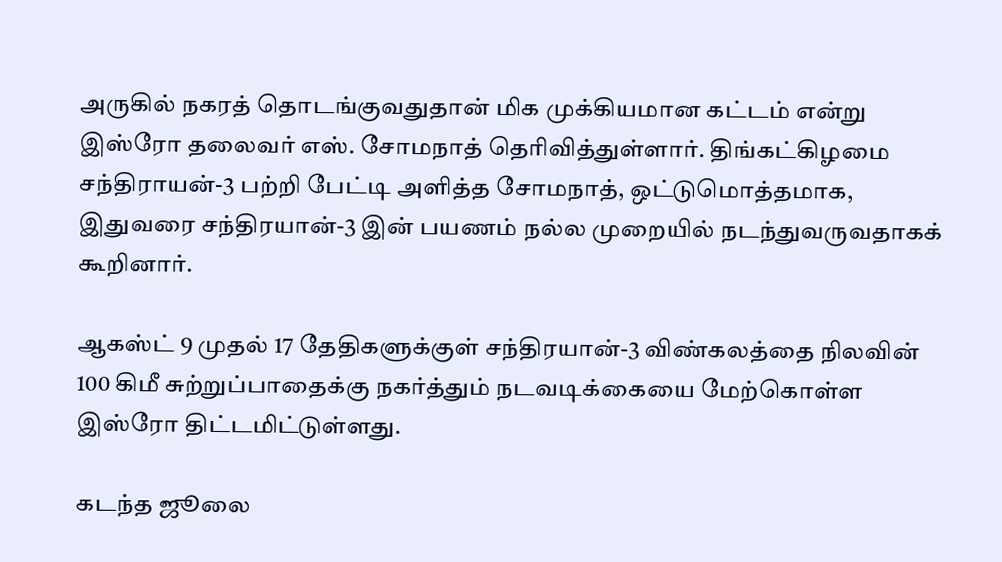அருகில் நகரத் தொடங்குவதுதான் மிக முக்கியமான கட்டம் என்று இஸ்ரோ தலைவர் எஸ். சோமநாத் தெரிவித்துள்ளார். திங்கட்கிழமை சந்திராயன்-3 பற்றி பேட்டி அளித்த சோமநாத், ஒட்டுமொத்தமாக, இதுவரை சந்திரயான்-3 இன் பயணம் நல்ல முறையில் நடந்துவருவதாகக் கூறினார்.

ஆகஸ்ட் 9 முதல் 17 தேதிகளுக்குள் சந்திரயான்-3 விண்கலத்தை நிலவின் 100 கிமீ சுற்றுப்பாதைக்கு நகர்த்தும் நடவடிக்கையை மேற்கொள்ள இஸ்ரோ திட்டமிட்டுள்ளது.

கடந்த ஜூலை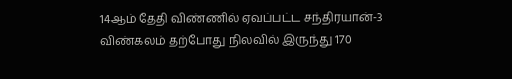14ஆம் தேதி விண்ணில் ஏவப்பட்ட சந்திரயான்-3 விண்கலம் தற்போது நிலவில் இருந்து 170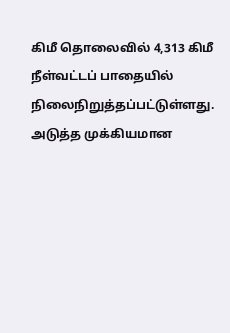கிமீ தொலைவில் 4,313 கிமீ நீள்வட்டப் பாதையில் நிலைநிறுத்தப்பட்டுள்ளது. அடுத்த முக்கியமான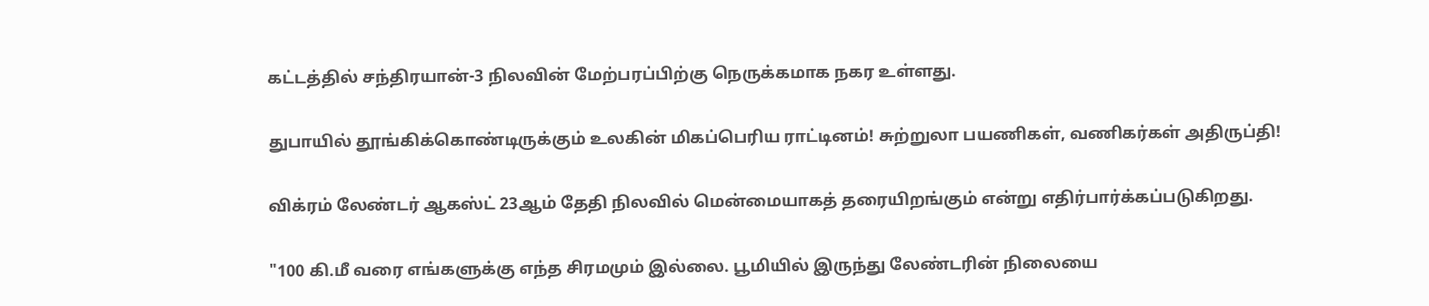கட்டத்தில் சந்திரயான்-3 நிலவின் மேற்பரப்பிற்கு நெருக்கமாக நகர உள்ளது.

துபாயில் தூங்கிக்கொண்டிருக்கும் உலகின் மிகப்பெரிய ராட்டினம்! சுற்றுலா பயணிகள், வணிகர்கள் அதிருப்தி!

விக்ரம் லேண்டர் ஆகஸ்ட் 23ஆம் தேதி நிலவில் மென்மையாகத் தரையிறங்கும் என்று எதிர்பார்க்கப்படுகிறது.

"100 கி.மீ வரை எங்களுக்கு எந்த சிரமமும் இல்லை. பூமியில் இருந்து லேண்டரின் நிலையை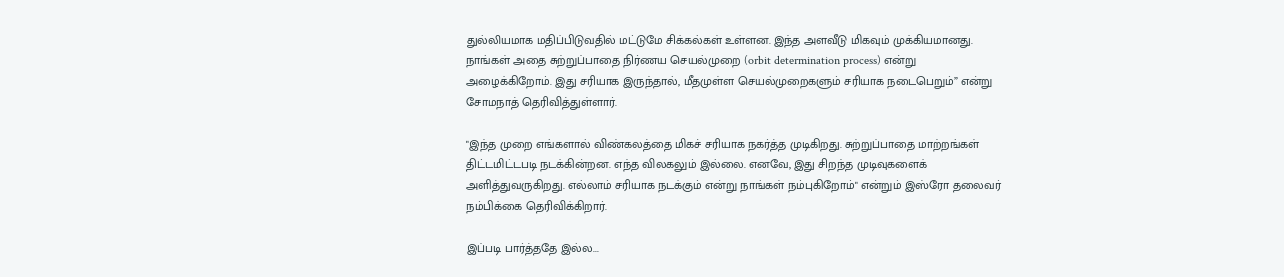துல்லியமாக மதிப்பிடுவதில் மட்டுமே சிக்கல்கள் உள்ளன. இந்த அளவீடு மிகவும் முக்கியமானது. நாங்கள் அதை சுற்றுப்பாதை நிர்ணய செயல்முறை (orbit determination process) என்று அழைக்கிறோம். இது சரியாக இருந்தால், மீதமுள்ள செயல்முறைகளும் சரியாக நடைபெறும்” என்று சோமநாத் தெரிவித்துள்ளார்.

"இந்த முறை எங்களால் விண்கலத்தை மிகச் சரியாக நகர்த்த முடிகிறது. சுற்றுப்பாதை மாற்றங்கள் திட்டமிட்டபடி நடக்கின்றன. எந்த விலகலும் இல்லை. எனவே, இது சிறந்த முடிவுகளைக் அளித்துவருகிறது. எல்லாம் சரியாக நடக்கும் என்று நாங்கள் நம்புகிறோம்" என்றும் இஸ்ரோ தலைவர் நம்பிக்கை தெரிவிக்கிறார்.

இப்படி பார்த்ததே இல்ல...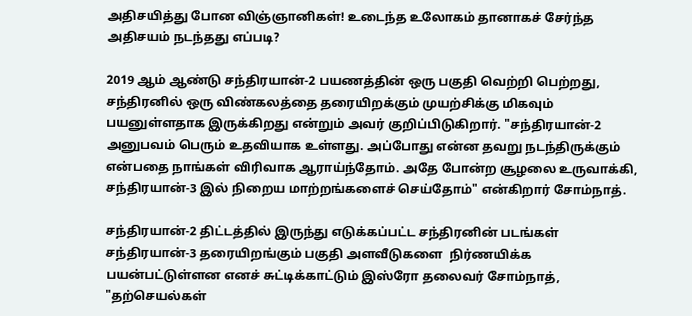அதிசயித்து போன விஞ்ஞானிகள்! உடைந்த உலோகம் தானாகச் சேர்ந்த அதிசயம் நடந்தது எப்படி?

2019 ஆம் ஆண்டு சந்திரயான்-2 பயணத்தின் ஒரு பகுதி வெற்றி பெற்றது, சந்திரனில் ஒரு விண்கலத்தை தரையிறக்கும் முயற்சிக்கு மிகவும் பயனுள்ளதாக இருக்கிறது என்றும் அவர் குறிப்பிடுகிறார். "சந்திரயான்-2 அனுபவம் பெரும் உதவியாக உள்ளது. அப்போது என்ன தவறு நடந்திருக்கும் என்பதை நாங்கள் விரிவாக ஆராய்ந்தோம். அதே போன்ற சூழலை உருவாக்கி, சந்திரயான்-3 இல் நிறைய மாற்றங்களைச் செய்தோம்" என்கிறார் சோம்நாத்.

சந்திரயான்-2 திட்டத்தில் இருந்து எடுக்கப்பட்ட சந்திரனின் படங்கள் சந்திரயான்-3 தரையிறங்கும் பகுதி அளவீடுகளை  நிர்ணயிக்க பயன்பட்டுள்ளன எனச் சுட்டிக்காட்டும் இஸ்ரோ தலைவர் சோம்நாத், "தற்செயல்கள்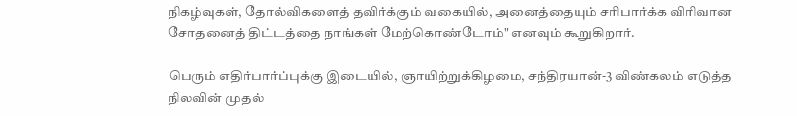நிகழ்வுகள், தோல்விகளைத் தவிர்க்கும் வகையில், அனைத்தையும் சரிபார்க்க விரிவான சோதனைத் திட்டத்தை நாங்கள் மேற்கொண்டோம்" எனவும் கூறுகிறார்.

பெரும் எதிர்பார்ப்புக்கு இடையில், ஞாயிற்றுக்கிழமை, சந்திரயான்-3 விண்கலம் எடுத்த நிலவின் முதல்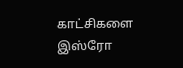காட்சிகளை இஸ்ரோ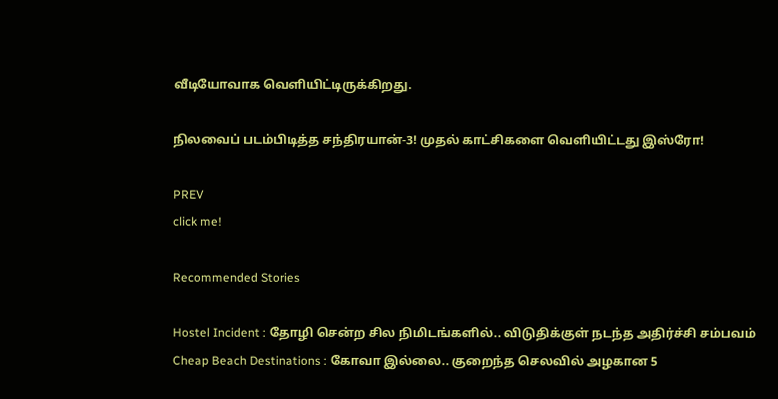வீடியோவாக வெளியிட்டிருக்கிறது.

நிலவைப் படம்பிடித்த சந்திரயான்-3! முதல் காட்சிகளை வெளியிட்டது இஸ்ரோ!

PREV
click me!

Recommended Stories

Hostel Incident : தோழி சென்ற சில நிமிடங்களில்.. விடுதிக்குள் நடந்த அதிர்ச்சி சம்பவம்
Cheap Beach Destinations : கோவா இல்லை.. குறைந்த செலவில் அழகான 5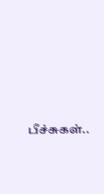பீச்சுகள்..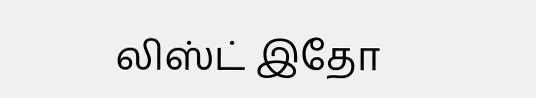லிஸ்ட் இதோ